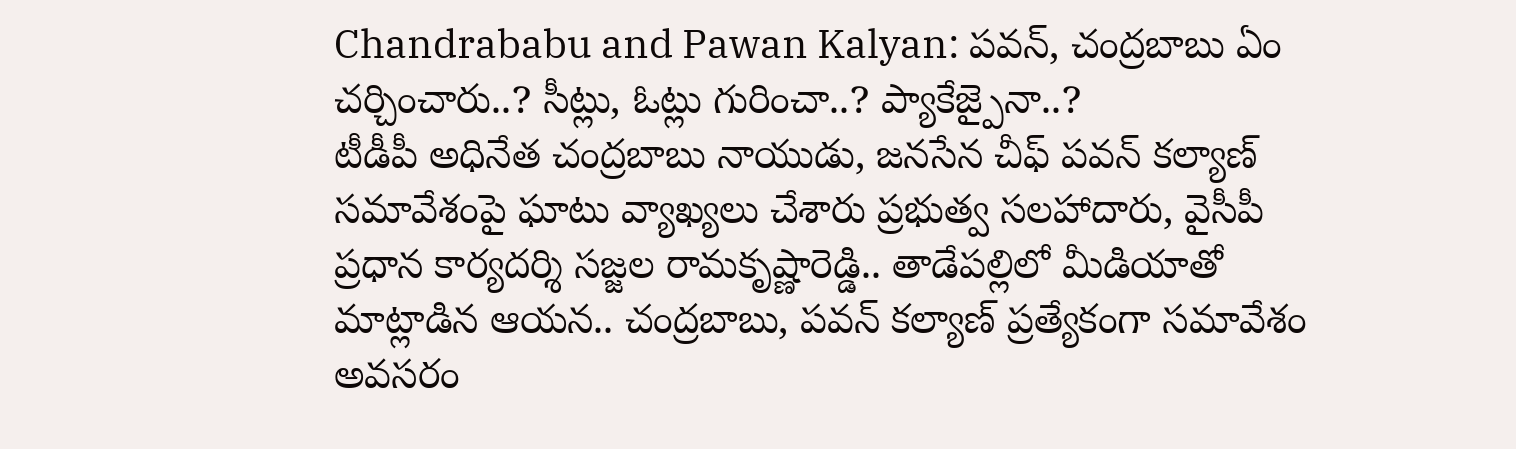Chandrababu and Pawan Kalyan: పవన్, చంద్రబాబు ఏం చర్చించారు..? సీట్లు, ఓట్లు గురించా..? ప్యాకేజ్పైనా..?
టీడీపీ అధినేత చంద్రబాబు నాయుడు, జనసేన చీఫ్ పవన్ కల్యాణ్ సమావేశంపై ఘాటు వ్యాఖ్యలు చేశారు ప్రభుత్వ సలహాదారు, వైసీపీ ప్రధాన కార్యదర్శి సజ్జల రామకృష్ణారెడ్డి.. తాడేపల్లిలో మీడియాతో మాట్లాడిన ఆయన.. చంద్రబాబు, పవన్ కల్యాణ్ ప్రత్యేకంగా సమావేశం అవసరం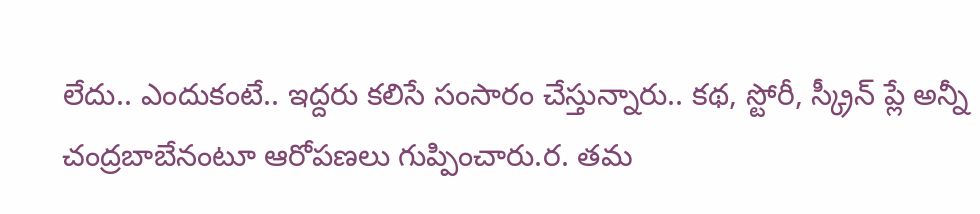లేదు.. ఎందుకంటే.. ఇద్దరు కలిసే సంసారం చేస్తున్నారు.. కథ, స్టోరీ, స్క్రీన్ ప్లే అన్నీ చంద్రబాబేనంటూ ఆరోపణలు గుప్పించారు.ర. తమ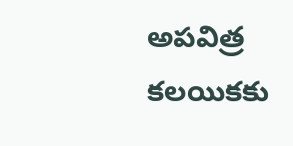అపవిత్ర కలయికకు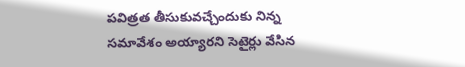పవిత్రత తీసుకువచ్చేందుకు నిన్న సమావేశం అయ్యారని సెటైర్లు వేసిన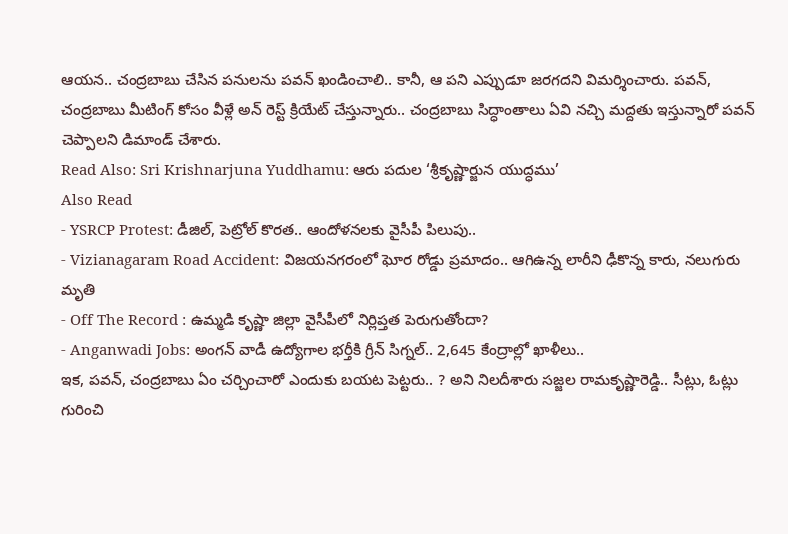ఆయన.. చంద్రబాబు చేసిన పనులను పవన్ ఖండించాలి.. కానీ, ఆ పని ఎప్పుడూ జరగదని విమర్శించారు. పవన్, చంద్రబాబు మీటింగ్ కోసం వీళ్లే అన్ రెస్ట్ క్రియేట్ చేస్తున్నారు.. చంద్రబాబు సిద్ధాంతాలు ఏవి నచ్చి మద్దతు ఇస్తున్నారో పవన్ చెప్పాలని డిమాండ్ చేశారు.
Read Also: Sri Krishnarjuna Yuddhamu: ఆరు పదుల ‘శ్రీకృష్ణార్జున యుద్ధము’
Also Read
- YSRCP Protest: డీజిల్, పెట్రోల్ కొరత.. ఆందోళనలకు వైసీపీ పిలుపు..
- Vizianagaram Road Accident: విజయనగరంలో ఘోర రోడ్డు ప్రమాదం.. ఆగిఉన్న లారీని ఢీకొన్న కారు, నలుగురు మృతి
- Off The Record : ఉమ్మడి కృష్ణా జిల్లా వైసీపీలో నిర్లిప్తత పెరుగుతోందా?
- Anganwadi Jobs: అంగన్ వాడీ ఉద్యోగాల భర్తీకి గ్రీన్ సిగ్నల్.. 2,645 కేంద్రాల్లో ఖాళీలు..
ఇక, పవన్, చంద్రబాబు ఏం చర్చించారో ఎందుకు బయట పెట్టరు.. ? అని నిలదీశారు సజ్జల రామకృష్ణారెడ్డి.. సీట్లు, ఓట్లు గురించి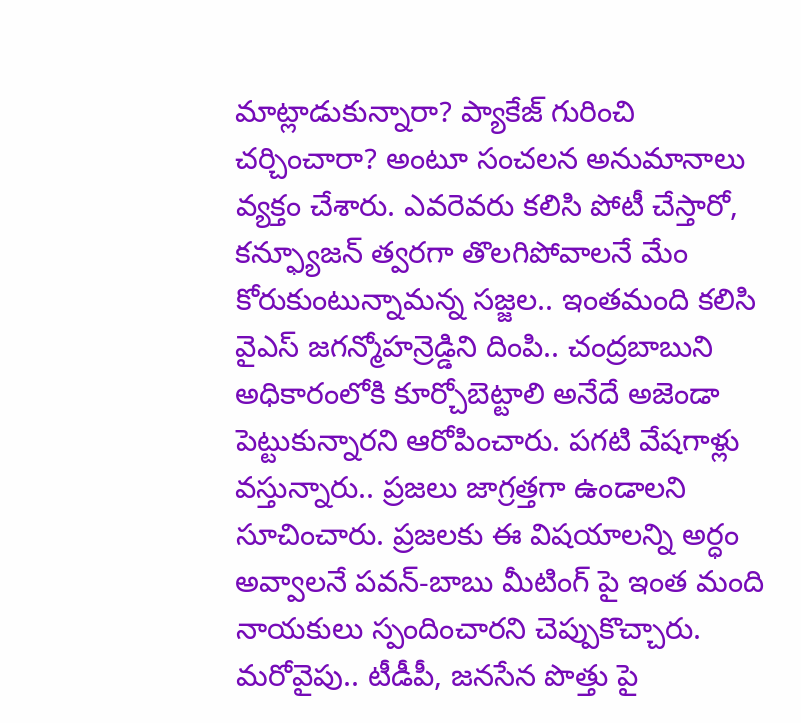మాట్లాడుకున్నారా? ప్యాకేజ్ గురించి చర్చించారా? అంటూ సంచలన అనుమానాలు వ్యక్తం చేశారు. ఎవరెవరు కలిసి పోటీ చేస్తారో, కన్ఫ్యూజన్ త్వరగా తొలగిపోవాలనే మేం కోరుకుంటున్నామన్న సజ్జల.. ఇంతమంది కలిసి వైఎస్ జగన్మోహన్రెడ్డిని దింపి.. చంద్రబాబుని అధికారంలోకి కూర్చోబెట్టాలి అనేదే అజెండా పెట్టుకున్నారని ఆరోపించారు. పగటి వేషగాళ్లు వస్తున్నారు.. ప్రజలు జాగ్రత్తగా ఉండాలని సూచించారు. ప్రజలకు ఈ విషయాలన్ని అర్ధం అవ్వాలనే పవన్-బాబు మీటింగ్ పై ఇంత మంది నాయకులు స్పందించారని చెప్పుకొచ్చారు. మరోవైపు.. టీడీపీ, జనసేన పొత్తు పై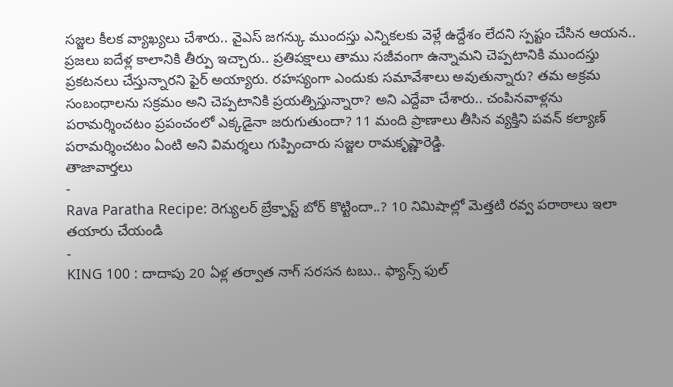సజ్జల కీలక వ్యాఖ్యలు చేశారు.. వైఎస్ జగన్కు ముందస్తు ఎన్నికలకు వెళ్లే ఉద్దేశం లేదని స్పష్టం చేసిన ఆయన.. ప్రజలు ఐదేళ్ల కాలానికి తీర్పు ఇచ్చారు.. ప్రతిపక్షాలు తాము సజీవంగా ఉన్నామని చెప్పటానికి ముందస్తు ప్రకటనలు చేస్తున్నారని ఫైర్ అయ్యారు. రహస్యంగా ఎందుకు సమావేశాలు అవుతున్నారు? తమ అక్రమ సంబంధాలను సక్రమం అని చెప్పటానికి ప్రయత్నిస్తున్నారా? అని ఎద్దేవా చేశారు.. చంపినవాళ్లను పరామర్శించటం ప్రపంచంలో ఎక్కడైనా జరుగుతుందా? 11 మంది ప్రాణాలు తీసిన వ్యక్తిని పవన్ కల్యాణ్ పరామర్శించటం ఏంటి అని విమర్శలు గుప్పించారు సజ్జల రామకృష్ణారెడ్డి.
తాజావార్తలు
-
Rava Paratha Recipe: రెగ్యులర్ బ్రేక్ఫాస్ట్ బోర్ కొట్టిందా..? 10 నిమిషాల్లో మెత్తటి రవ్వ పరాఠాలు ఇలా తయారు చేయండి
-
KING 100 : దాదాపు 20 ఏళ్ల తర్వాత నాగ్ సరసన టబు.. ఫ్యాన్స్ ఫుల్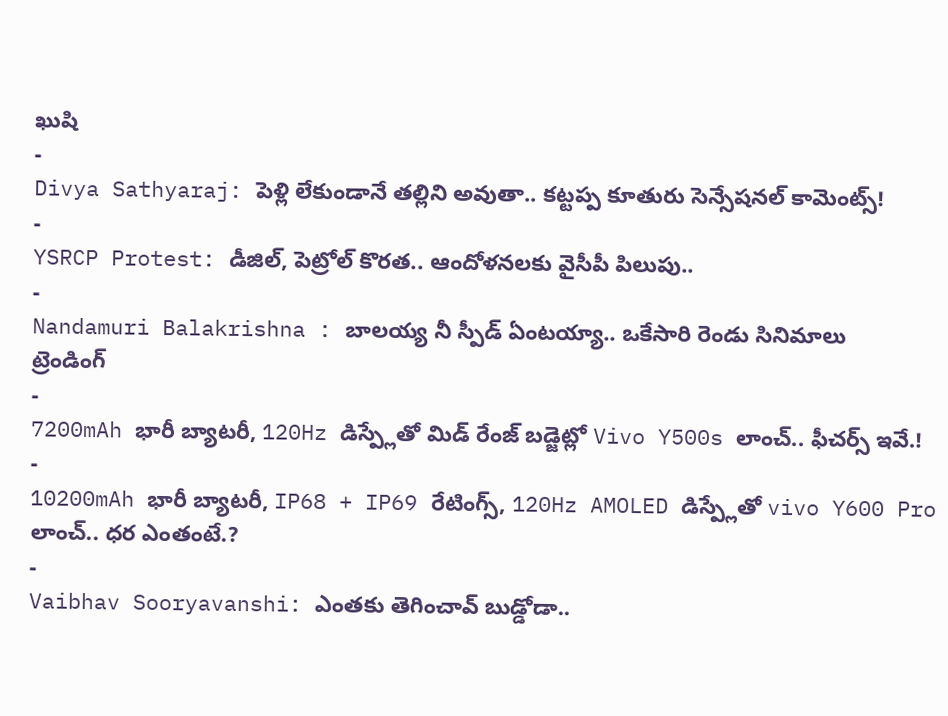ఖుషి
-
Divya Sathyaraj: పెళ్లి లేకుండానే తల్లిని అవుతా.. కట్టప్ప కూతురు సెన్సేషనల్ కామెంట్స్!
-
YSRCP Protest: డీజిల్, పెట్రోల్ కొరత.. ఆందోళనలకు వైసీపీ పిలుపు..
-
Nandamuri Balakrishna : బాలయ్య నీ స్పీడ్ ఏంటయ్యా.. ఒకేసారి రెండు సినిమాలు
ట్రెండింగ్
-
7200mAh భారీ బ్యాటరీ, 120Hz డిస్ప్లేతో మిడ్ రేంజ్ బడ్జెట్లో Vivo Y500s లాంచ్.. ఫీచర్స్ ఇవే.!
-
10200mAh భారీ బ్యాటరీ, IP68 + IP69 రేటింగ్స్, 120Hz AMOLED డిస్ప్లేతో vivo Y600 Pro లాంచ్.. ధర ఎంతంటే.?
-
Vaibhav Sooryavanshi: ఎంతకు తెగించావ్ బుడ్డోడా..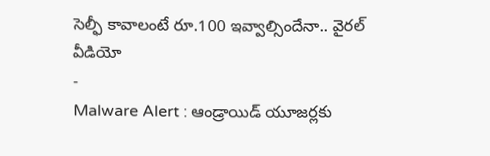సెల్ఫీ కావాలంటే రూ.100 ఇవ్వాల్సిందేనా.. వైరల్ వీడియో
-
Malware Alert : ఆండ్రాయిడ్ యూజర్లకు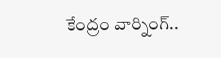కేంద్రం వార్నింగ్..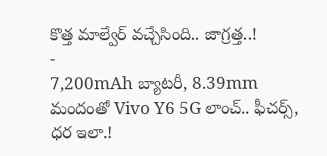కొత్త మాల్వేర్ వచ్చేసింది.. జాగ్రత్త..!
-
7,200mAh బ్యాటరీ, 8.39mm మందంతో Vivo Y6 5G లాంచ్.. ఫీచర్స్, ధర ఇలా.!